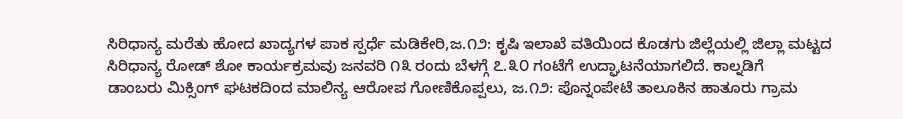ಸಿರಿಧಾನ್ಯ ಮರೆತು ಹೋದ ಖಾದ್ಯಗಳ ಪಾಕ ಸ್ಪರ್ಧೆ ಮಡಿಕೇರಿ,ಜ.೧೨: ಕೃಷಿ ಇಲಾಖೆ ವತಿಯಿಂದ ಕೊಡಗು ಜಿಲ್ಲೆಯಲ್ಲಿ ಜಿಲ್ಲಾ ಮಟ್ಟದ ಸಿರಿಧಾನ್ಯ ರೋಡ್ ಶೋ ಕಾರ್ಯಕ್ರಮವು ಜನವರಿ ೧೩ ರಂದು ಬೆಳಗ್ಗೆ ೭.೩೦ ಗಂಟೆಗೆ ಉದ್ಘಾಟನೆಯಾಗಲಿದೆ. ಕಾಲ್ನಡಿಗೆ
ಡಾಂಬರು ಮಿಕ್ಸಿಂಗ್ ಘಟಕದಿಂದ ಮಾಲಿನ್ಯ ಆರೋಪ ಗೋಣಿಕೊಪ್ಪಲು, ಜ.೧೨: ಪೊನ್ನಂಪೇಟೆ ತಾಲೂಕಿನ ಹಾತೂರು ಗ್ರಾಮ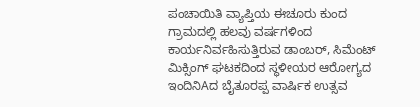ಪಂಚಾಯಿತಿ ವ್ಯಾಪ್ತಿಯ ಈಚೂರು ಕುಂದ ಗ್ರಾಮದಲ್ಲಿ ಹಲವು ವರ್ಷಗಳಿಂದ ಕಾರ್ಯನಿರ್ವಹಿಸುತ್ತಿರುವ ಡಾಂಬರ್, ಸಿಮೆಂಟ್ ಮಿಕ್ಸಿಂಗ್ ಘಟಕದಿಂದ ಸ್ಥಳೀಯರ ಆರೋಗ್ಯದ
ಇಂದಿನಿAದ ಬೈತೂರಪ್ಪ ವಾರ್ಷಿಕ ಉತ್ಸವ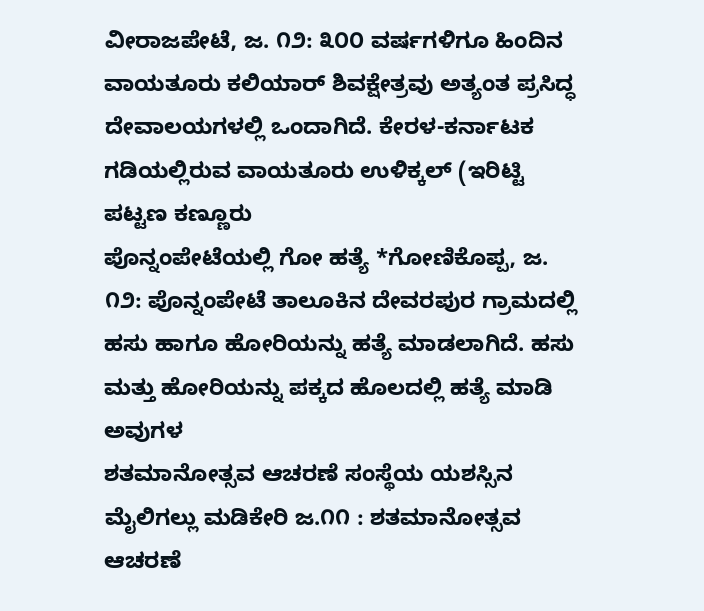ವೀರಾಜಪೇಟೆ, ಜ. ೧೨: ೩೦೦ ವರ್ಷಗಳಿಗೂ ಹಿಂದಿನ ವಾಯತೂರು ಕಲಿಯಾರ್ ಶಿವಕ್ಷೇತ್ರವು ಅತ್ಯಂತ ಪ್ರಸಿದ್ಧ ದೇವಾಲಯಗಳಲ್ಲಿ ಒಂದಾಗಿದೆ. ಕೇರಳ-ಕರ್ನಾಟಕ ಗಡಿಯಲ್ಲಿರುವ ವಾಯತೂರು ಉಳಿಕ್ಕಲ್ (ಇರಿಟ್ಟಿ ಪಟ್ಟಣ ಕಣ್ಣೂರು
ಪೊನ್ನಂಪೇಟೆಯಲ್ಲಿ ಗೋ ಹತ್ಯೆ *ಗೋಣಿಕೊಪ್ಪ, ಜ. ೧೨: ಪೊನ್ನಂಪೇಟೆ ತಾಲೂಕಿನ ದೇವರಪುರ ಗ್ರಾಮದಲ್ಲಿ ಹಸು ಹಾಗೂ ಹೋರಿಯನ್ನು ಹತ್ಯೆ ಮಾಡಲಾಗಿದೆ. ಹಸು ಮತ್ತು ಹೋರಿಯನ್ನು ಪಕ್ಕದ ಹೊಲದಲ್ಲಿ ಹತ್ಯೆ ಮಾಡಿ ಅವುಗಳ
ಶತಮಾನೋತ್ಸವ ಆಚರಣೆ ಸಂಸ್ಥೆಯ ಯಶಸ್ಸಿನ ಮೈಲಿಗಲ್ಲು ಮಡಿಕೇರಿ ಜ.೧೧ : ಶತಮಾನೋತ್ಸವ ಆಚರಣೆ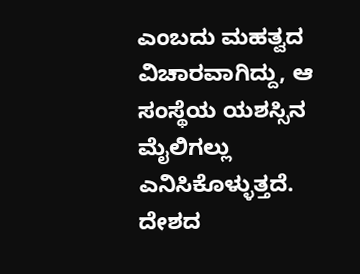ಎಂಬದು ಮಹತ್ವದ ವಿಚಾರವಾಗಿದ್ದು, ಆ ಸಂಸ್ಥೆಯ ಯಶಸ್ಸಿನ ಮೈಲಿಗಲ್ಲು ಎನಿಸಿಕೊಳ್ಳುತ್ತದೆ. ದೇಶದ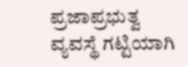ಪ್ರಜಾಪ್ರಭುತ್ವ ವ್ಯವಸ್ಥೆ ಗಟ್ಟಿಯಾಗಿ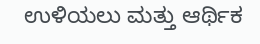ಉಳಿಯಲು ಮತ್ತು ಆರ್ಥಿಕ